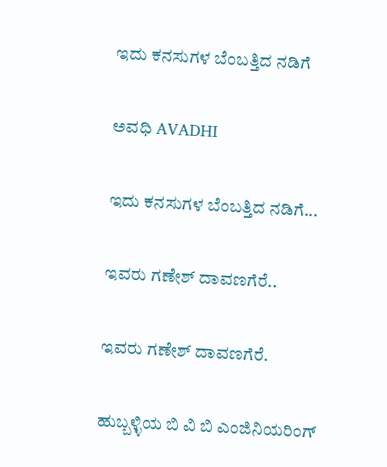ಇದು ಕನಸುಗಳ ಬೆಂಬತ್ತಿದ ನಡಿಗೆ‍

ಅವಧಿ AVADHI

ಇದು ಕನಸುಗಳ ಬೆಂಬತ್ತಿದ ನಡಿಗೆ...

ಇವರು ಗಣೇಶ್ ದಾವಣಗೆರೆ..

ಇವರು ಗಣೇಶ್ ದಾವಣಗೆರೆ.

ಹುಬ್ಬಳ್ಳಿಯ ಬಿ ವಿ ಬಿ ಎಂಜಿನಿಯರಿಂಗ್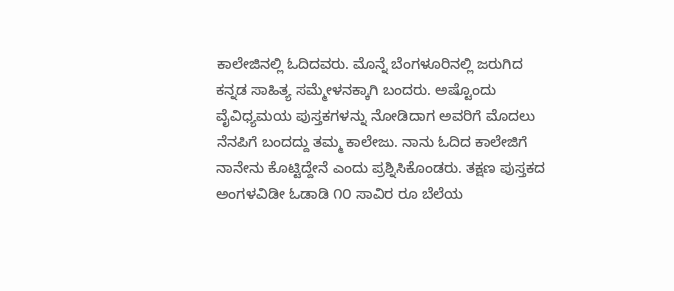ಕಾಲೇಜಿನಲ್ಲಿ ಓದಿದವರು. ಮೊನ್ನೆ ಬೆಂಗಳೂರಿನಲ್ಲಿ ಜರುಗಿದ ಕನ್ನಡ ಸಾಹಿತ್ಯ ಸಮ್ಮೇಳನಕ್ಕಾಗಿ ಬಂದರು. ಅಷ್ಟೊಂದು ವೈವಿಧ್ಯಮಯ ಪುಸ್ತಕಗಳನ್ನು ನೋಡಿದಾಗ ಅವರಿಗೆ ಮೊದಲು ನೆನಪಿಗೆ ಬಂದದ್ದು ತಮ್ಮ ಕಾಲೇಜು. ನಾನು ಓದಿದ ಕಾಲೇಜಿಗೆ ನಾನೇನು ಕೊಟ್ಟಿದ್ದೇನೆ ಎಂದು ಪ್ರಶ್ನಿಸಿಕೊಂಡರು. ತಕ್ಷಣ ಪುಸ್ತಕದ ಅಂಗಳವಿಡೀ ಓಡಾಡಿ ೧೦ ಸಾವಿರ ರೂ ಬೆಲೆಯ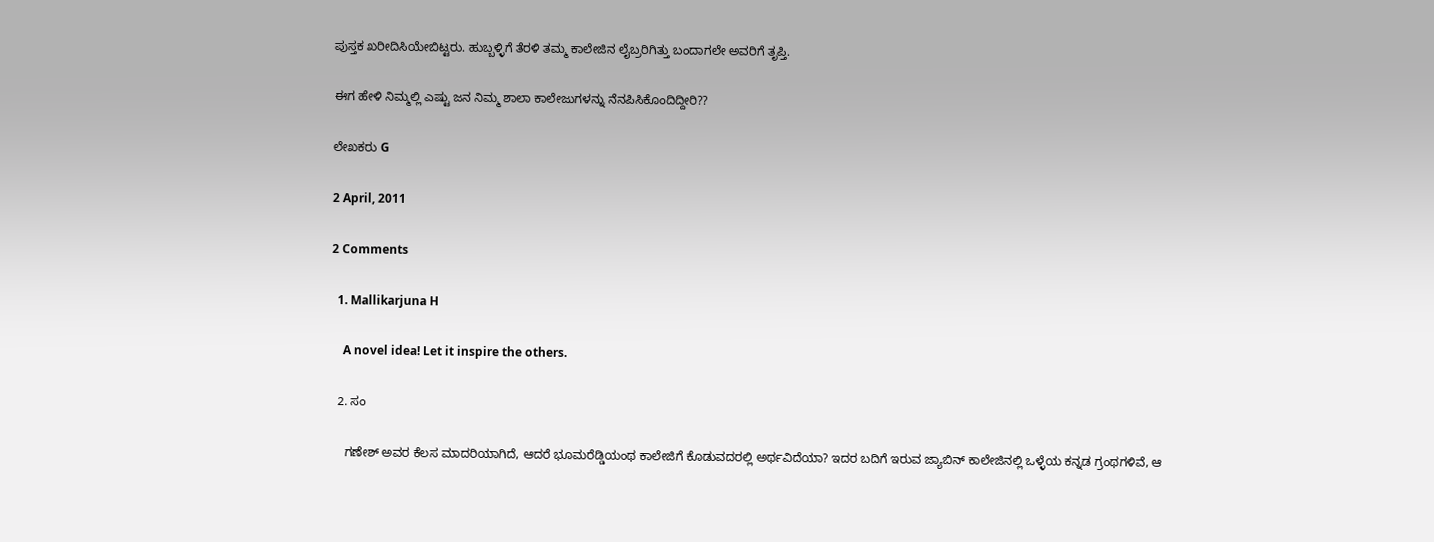ಪುಸ್ತಕ ಖರೀದಿಸಿಯೇಬಿಟ್ಟರು. ಹುಬ್ಬಳ್ಳಿಗೆ ತೆರಳಿ ತಮ್ಮ ಕಾಲೇಜಿನ ಲೈಬ್ರರಿಗಿತ್ತು ಬಂದಾಗಲೇ ಅವರಿಗೆ ತೃಪ್ತಿ.

ಈಗ ಹೇಳಿ ನಿಮ್ಮಲ್ಲಿ ಎಷ್ಟು ಜನ ನಿಮ್ಮ ಶಾಲಾ ಕಾಲೇಜುಗಳನ್ನು ನೆನಪಿಸಿಕೊಂದಿದ್ದೀರಿ??

ಲೇಖಕರು G

2 April, 2011

2 Comments

  1. Mallikarjuna H

    A novel idea! Let it inspire the others.

  2. ಸಂ

    ಗಣೇಶ್ ಅವರ ಕೆಲಸ ಮಾದರಿಯಾಗಿದೆ, ಆದರೆ ಭೂಮರೆಡ್ಡಿಯಂಥ ಕಾಲೇಜಿಗೆ ಕೊಡುವದರಲ್ಲಿ ಅರ್ಥವಿದೆಯಾ? ಇದರ ಬದಿಗೆ ಇರುವ ಜ್ಯಾಬಿನ್ ಕಾಲೇಜಿನಲ್ಲಿ ಒಳ್ಳೆಯ ಕನ್ನಡ ಗ್ರಂಥಗಳಿವೆ, ಆ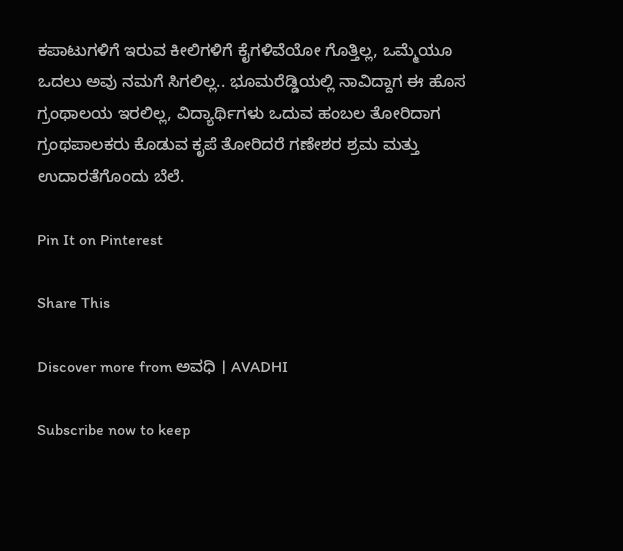ಕಪಾಟುಗಳಿಗೆ ಇರುವ ಕೀಲಿಗಳಿಗೆ ಕೈಗಳಿವೆಯೋ ಗೊತ್ತಿಲ್ಲ, ಒಮ್ಮೆಯೂ ಒದಲು ಅವು ನಮಗೆ ಸಿಗಲಿಲ್ಲ.. ಭೂಮರೆಡ್ಡಿಯಲ್ಲಿ ನಾವಿದ್ದಾಗ ಈ ಹೊಸ ಗ್ರಂಥಾಲಯ ಇರಲಿಲ್ಲ, ವಿದ್ಯಾರ್ಥಿಗಳು ಒದುವ ಹಂಬಲ ತೋರಿದಾಗ ಗ್ರಂಥಪಾಲಕರು ಕೊಡುವ ಕೃಪೆ ತೋರಿದರೆ ಗಣೇಶರ ಶ್ರಮ ಮತ್ತು ಉದಾರತೆಗೊಂದು ಬೆಲೆ.

Pin It on Pinterest

Share This

Discover more from ಅವಧಿ । AVADHI

Subscribe now to keep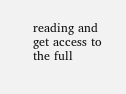reading and get access to the full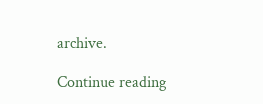archive.

Continue reading